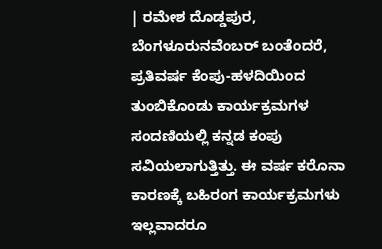| ರಮೇಶ ದೊಡ್ಡಪುರ, ಬೆಂಗಳೂರುನವೆಂಬರ್ ಬಂತೆಂದರೆ, ಪ್ರತಿವರ್ಷ ಕೆಂಪು-ಹಳದಿಯಿಂದ ತುಂಬಿಕೊಂಡು ಕಾರ್ಯಕ್ರಮಗಳ ಸಂದಣಿಯಲ್ಲಿ ಕನ್ನಡ ಕಂಪು ಸವಿಯಲಾಗುತ್ತಿತ್ತು. ಈ ವರ್ಷ ಕರೊನಾ ಕಾರಣಕ್ಕೆ ಬಹಿರಂಗ ಕಾರ್ಯಕ್ರಮಗಳು ಇಲ್ಲವಾದರೂ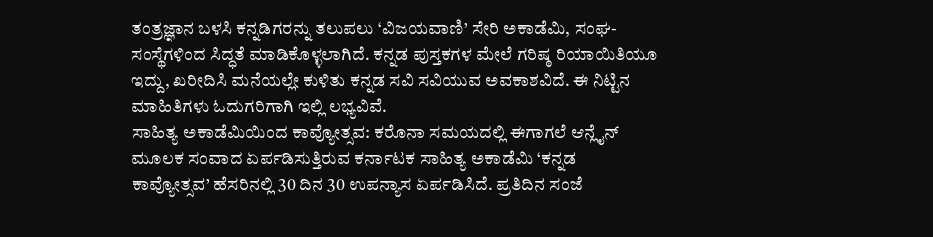ತಂತ್ರಜ್ಞಾನ ಬಳಸಿ ಕನ್ನಡಿಗರನ್ನು ತಲುಪಲು ‘ವಿಜಯವಾಣಿ’ ಸೇರಿ ಅಕಾಡೆಮಿ, ಸಂಘ-ಸಂಸ್ಥೆಗಳಿಂದ ಸಿದ್ಧತೆ ಮಾಡಿಕೊಳ್ಳಲಾಗಿದೆ. ಕನ್ನಡ ಪುಸ್ತಕಗಳ ಮೇಲೆ ಗರಿಷ್ಠ ರಿಯಾಯಿತಿಯೂ ಇದ್ದು, ಖರೀದಿಸಿ ಮನೆಯಲ್ಲೇ ಕುಳಿತು ಕನ್ನಡ ಸವಿ ಸವಿಯುವ ಅವಕಾಶವಿದೆ. ಈ ನಿಟ್ಟಿನ ಮಾಹಿತಿಗಳು ಓದುಗರಿಗಾಗಿ ಇಲ್ಲಿ ಲಭ್ಯವಿವೆ.
ಸಾಹಿತ್ಯ ಅಕಾಡೆಮಿಯಿಂದ ಕಾವ್ಯೋತ್ಸವ: ಕರೊನಾ ಸಮಯದಲ್ಲಿ ಈಗಾಗಲೆ ಆನ್ಲೈನ್ ಮೂಲಕ ಸಂವಾದ ಏರ್ಪಡಿಸುತ್ತಿರುವ ಕರ್ನಾಟಕ ಸಾಹಿತ್ಯ ಅಕಾಡೆಮಿ ‘ಕನ್ನಡ ಕಾವ್ಯೋತ್ಸವ’ ಹೆಸರಿನಲ್ಲಿ 30 ದಿನ 30 ಉಪನ್ಯಾಸ ಏರ್ಪಡಿಸಿದೆ. ಪ್ರತಿದಿನ ಸಂಜೆ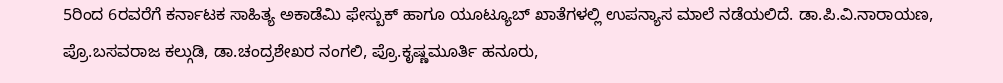5ರಿಂದ 6ರವರೆಗೆ ಕರ್ನಾಟಕ ಸಾಹಿತ್ಯ ಅಕಾಡೆಮಿ ಫೇಸ್ಬುಕ್ ಹಾಗೂ ಯೂಟ್ಯೂಬ್ ಖಾತೆಗಳಲ್ಲಿ ಉಪನ್ಯಾಸ ಮಾಲೆ ನಡೆಯಲಿದೆ. ಡಾ.ಪಿ.ವಿ.ನಾರಾಯಣ, ಪ್ರೊ.ಬಸವರಾಜ ಕಲ್ಗುಡಿ, ಡಾ.ಚಂದ್ರಶೇಖರ ನಂಗಲಿ, ಪ್ರೊ.ಕೃಷ್ಣಮೂರ್ತಿ ಹನೂರು,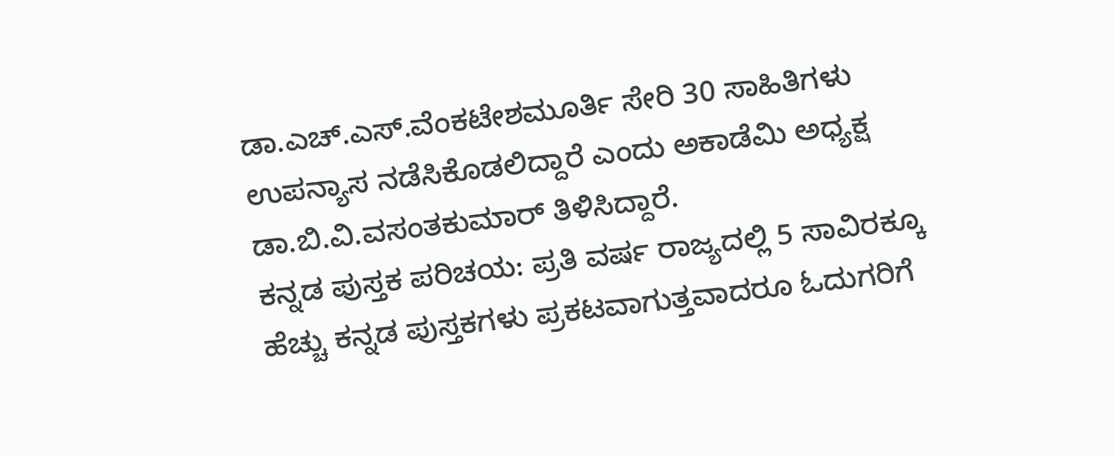ಡಾ.ಎಚ್.ಎಸ್.ವೆಂಕಟೇಶಮೂರ್ತಿ ಸೇರಿ 30 ಸಾಹಿತಿಗಳು ಉಪನ್ಯಾಸ ನಡೆಸಿಕೊಡಲಿದ್ದಾರೆ ಎಂದು ಅಕಾಡೆಮಿ ಅಧ್ಯಕ್ಷ ಡಾ.ಬಿ.ವಿ.ವಸಂತಕುಮಾರ್ ತಿಳಿಸಿದ್ದಾರೆ.
ಕನ್ನಡ ಪುಸ್ತಕ ಪರಿಚಯ: ಪ್ರತಿ ವರ್ಷ ರಾಜ್ಯದಲ್ಲಿ 5 ಸಾವಿರಕ್ಕೂ ಹೆಚ್ಚು ಕನ್ನಡ ಪುಸ್ತಕಗಳು ಪ್ರಕಟವಾಗುತ್ತವಾದರೂ ಓದುಗರಿಗೆ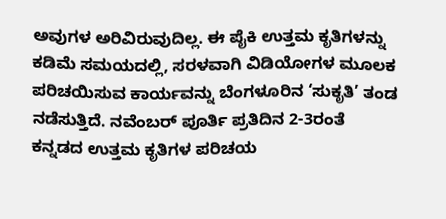ಅವುಗಳ ಅರಿವಿರುವುದಿಲ್ಲ. ಈ ಪೈಕಿ ಉತ್ತಮ ಕೃತಿಗಳನ್ನು ಕಡಿಮೆ ಸಮಯದಲ್ಲಿ, ಸರಳವಾಗಿ ವಿಡಿಯೋಗಳ ಮೂಲಕ ಪರಿಚಯಿಸುವ ಕಾರ್ಯವನ್ನು ಬೆಂಗಳೂರಿನ ‘ಸುಕೃತಿ’ ತಂಡ ನಡೆಸುತ್ತಿದೆ. ನವೆಂಬರ್ ಪೂರ್ತಿ ಪ್ರತಿದಿನ 2-3ರಂತೆ ಕನ್ನಡದ ಉತ್ತಮ ಕೃತಿಗಳ ಪರಿಚಯ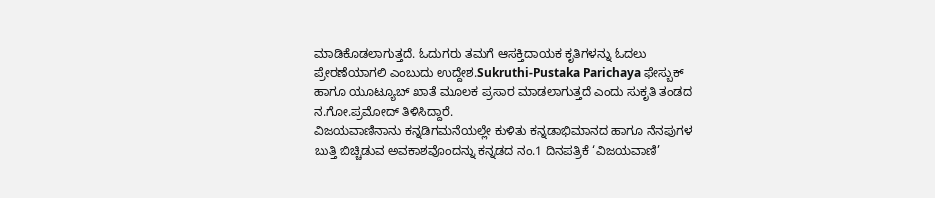ಮಾಡಿಕೊಡಲಾಗುತ್ತದೆ. ಓದುಗರು ತಮಗೆ ಆಸಕ್ತಿದಾಯಕ ಕೃತಿಗಳನ್ನು ಓದಲು ಪ್ರೇರಣೆಯಾಗಲಿ ಎಂಬುದು ಉದ್ದೇಶ.Sukruthi-Pustaka Parichaya ಫೇಸ್ಬುಕ್ ಹಾಗೂ ಯೂಟ್ಯೂಬ್ ಖಾತೆ ಮೂಲಕ ಪ್ರಸಾರ ಮಾಡಲಾಗುತ್ತದೆ ಎಂದು ಸುಕೃತಿ ತಂಡದ ನ.ಗೋ.ಪ್ರಮೋದ್ ತಿಳಿಸಿದ್ದಾರೆ.
ವಿಜಯವಾಣಿನಾನು ಕನ್ನಡಿಗಮನೆಯಲ್ಲೇ ಕುಳಿತು ಕನ್ನಡಾಭಿಮಾನದ ಹಾಗೂ ನೆನಪುಗಳ ಬುತ್ತಿ ಬಿಚ್ಚಿಡುವ ಅವಕಾಶವೊಂದನ್ನು ಕನ್ನಡದ ನಂ.1 ದಿನಪತ್ರಿಕೆ ‘ವಿಜಯವಾಣಿ’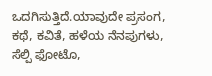ಒದಗಿಸುತ್ತಿದೆ.ಯಾವುದೇ ಪ್ರಸಂಗ, ಕಥೆ, ಕವಿತೆ, ಹಳೆಯ ನೆನಪುಗಳು, ಸೆಲ್ಪಿ ಫೋಟೊ,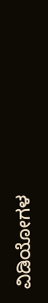ವಿಡಿಯೋಗಳ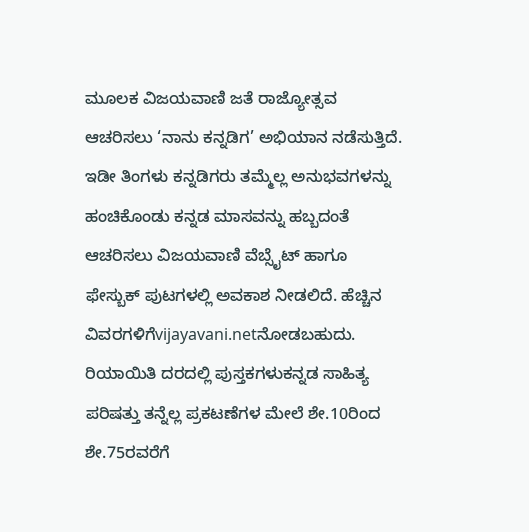ಮೂಲಕ ವಿಜಯವಾಣಿ ಜತೆ ರಾಜ್ಯೋತ್ಸವ ಆಚರಿಸಲು ‘ನಾನು ಕನ್ನಡಿಗ’ ಅಭಿಯಾನ ನಡೆಸುತ್ತಿದೆ. ಇಡೀ ತಿಂಗಳು ಕನ್ನಡಿಗರು ತಮ್ಮೆಲ್ಲ ಅನುಭವಗಳನ್ನು ಹಂಚಿಕೊಂಡು ಕನ್ನಡ ಮಾಸವನ್ನು ಹಬ್ಬದಂತೆ ಆಚರಿಸಲು ವಿಜಯವಾಣಿ ವೆಬ್ಸೈಟ್ ಹಾಗೂ ಫೇಸ್ಬುಕ್ ಪುಟಗಳಲ್ಲಿ ಅವಕಾಶ ನೀಡಲಿದೆ. ಹೆಚ್ಚಿನ ವಿವರಗಳಿಗೆvijayavani.netನೋಡಬಹುದು.
ರಿಯಾಯಿತಿ ದರದಲ್ಲಿ ಪುಸ್ತಕಗಳುಕನ್ನಡ ಸಾಹಿತ್ಯ ಪರಿಷತ್ತು ತನ್ನೆಲ್ಲ ಪ್ರಕಟಣೆಗಳ ಮೇಲೆ ಶೇ.10ರಿಂದ ಶೇ.75ರವರೆಗೆ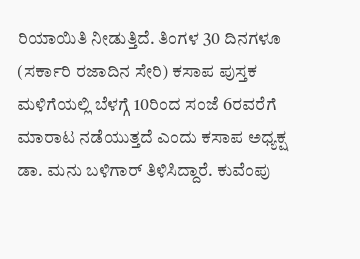ರಿಯಾಯಿತಿ ನೀಡುತ್ತಿದೆ. ತಿಂಗಳ 30 ದಿನಗಳೂ (ಸರ್ಕಾರಿ ರಜಾದಿನ ಸೇರಿ) ಕಸಾಪ ಪುಸ್ತಕ ಮಳಿಗೆಯಲ್ಲಿ ಬೆಳಗ್ಗೆ 10ರಿಂದ ಸಂಜೆ 6ರವರೆಗೆ ಮಾರಾಟ ನಡೆಯುತ್ತದೆ ಎಂದು ಕಸಾಪ ಅಧ್ಯಕ್ಷ ಡಾ. ಮನು ಬಳಿಗಾರ್ ತಿಳಿಸಿದ್ದಾರೆ. ಕುವೆಂಪು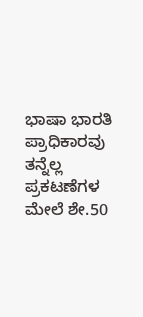ಭಾಷಾ ಭಾರತಿ ಪ್ರಾಧಿಕಾರವು ತನ್ನೆಲ್ಲ ಪ್ರಕಟಣೆಗಳ ಮೇಲೆ ಶೇ.50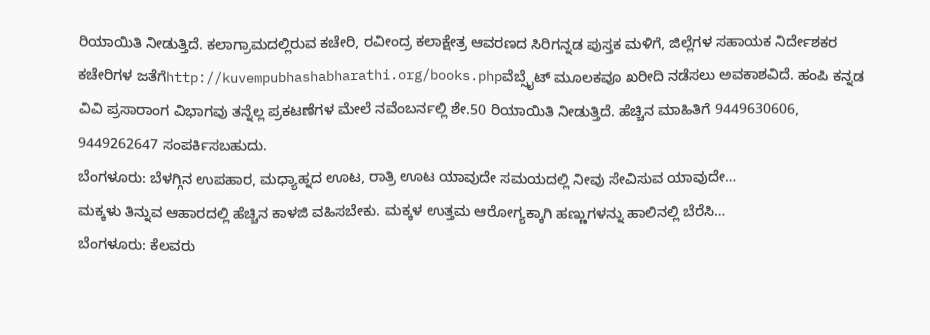ರಿಯಾಯಿತಿ ನೀಡುತ್ತಿದೆ. ಕಲಾಗ್ರಾಮದಲ್ಲಿರುವ ಕಚೇರಿ, ರವೀಂದ್ರ ಕಲಾಕ್ಷೇತ್ರ ಆವರಣದ ಸಿರಿಗನ್ನಡ ಪುಸ್ತಕ ಮಳಿಗೆ, ಜಿಲ್ಲೆಗಳ ಸಹಾಯಕ ನಿರ್ದೇಶಕರ ಕಚೇರಿಗಳ ಜತೆಗೆhttp://kuvempubhashabharathi.org/books.phpವೆಬ್ಸೈಟ್ ಮೂಲಕವೂ ಖರೀದಿ ನಡೆಸಲು ಅವಕಾಶವಿದೆ. ಹಂಪಿ ಕನ್ನಡ ವಿವಿ ಪ್ರಸಾರಾಂಗ ವಿಭಾಗವು ತನ್ನೆಲ್ಲ ಪ್ರಕಟಣೆಗಳ ಮೇಲೆ ನವೆಂಬರ್ನಲ್ಲಿ ಶೇ.50 ರಿಯಾಯಿತಿ ನೀಡುತ್ತಿದೆ. ಹೆಚ್ಚಿನ ಮಾಹಿತಿಗೆ 9449630606, 9449262647 ಸಂಪರ್ಕಿಸಬಹುದು.
ಬೆಂಗಳೂರು: ಬೆಳಗ್ಗಿನ ಉಪಹಾರ, ಮಧ್ಯಾಹ್ನದ ಊಟ, ರಾತ್ರಿ ಊಟ ಯಾವುದೇ ಸಮಯದಲ್ಲಿ ನೀವು ಸೇವಿಸುವ ಯಾವುದೇ…
ಮಕ್ಕಳು ತಿನ್ನುವ ಆಹಾರದಲ್ಲಿ ಹೆಚ್ಚಿನ ಕಾಳಜಿ ವಹಿಸಬೇಕು. ಮಕ್ಕಳ ಉತ್ತಮ ಆರೋಗ್ಯಕ್ಕಾಗಿ ಹಣ್ಣುಗಳನ್ನು ಹಾಲಿನಲ್ಲಿ ಬೆರೆಸಿ…
ಬೆಂಗಳೂರು: ಕೆಲವರು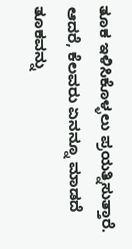ತೂಕ ಇಳಿಸಿಕೊಳ್ಳಲು ಪ್ರಯತ್ನಿಸುತ್ತಾರೆ. ಆದರೆ, ಕೆಲವರು ಏನನ್ನೂ ಮಾಡದೆ ತೂಕವನ್ನು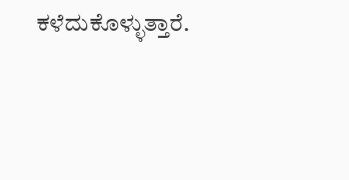ಕಳೆದುಕೊಳ್ಳುತ್ತಾರೆ.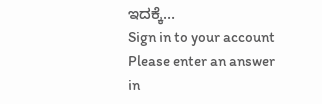ಇದಕ್ಕೆ…
Sign in to your account
Please enter an answer in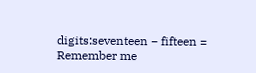digits:seventeen − fifteen =
Remember me